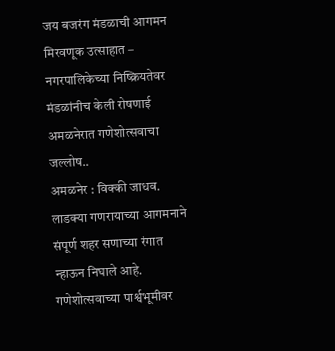जय बजरंग मंडळाची आगमन मिरवणूक उत्साहात – नगरपालिकेच्या निष्क्रियतेवर मंडळांनीच केली रोषणाई
अमळनेरात गणेशोत्सवाचा जल्लोष..
अमळनेर : विक्की जाधव.
लाडक्या गणरायाच्या आगमनाने संपूर्ण शहर सणाच्या रंगात न्हाऊन निघाले आहे. गणेशोत्सवाच्या पार्श्वभूमीवर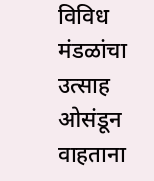विविध मंडळांचा उत्साह ओसंडून वाहताना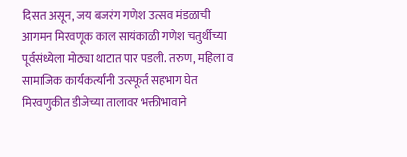दिसत असून, जय बजरंग गणेश उत्सव मंडळाची आगमन मिरवणूक काल सायंकाळी गणेश चतुर्थीच्या पूर्वसंध्येला मोठ्या थाटात पार पडली. तरुण, महिला व सामाजिक कार्यकर्त्यांनी उत्स्फूर्त सहभाग घेत मिरवणुकीत डीजेच्या तालावर भक्तीभावाने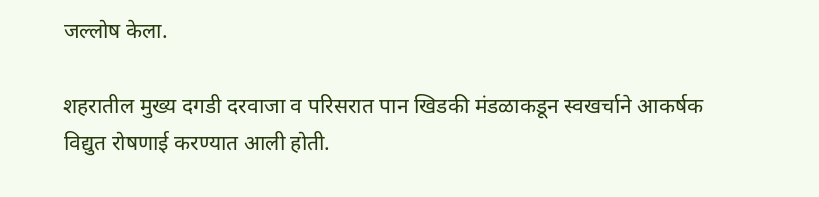जल्लोष केला.

शहरातील मुख्य दगडी दरवाजा व परिसरात पान खिडकी मंडळाकडून स्वखर्चाने आकर्षक विद्युत रोषणाई करण्यात आली होती.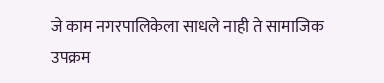जे काम नगरपालिकेला साधले नाही ते सामाजिक उपक्रम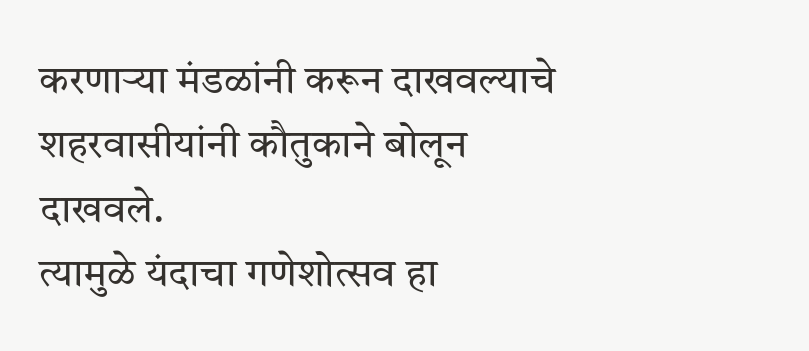करणाऱ्या मंडळांनी करून दाखवल्याचे शहरवासीयांनी कौतुकाने बोलून दाखवले.
त्यामुळे यंदाचा गणेशोत्सव हा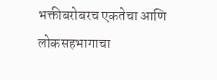भक्तीबरोबरच एकतेचा आणि लोकसहभागाचा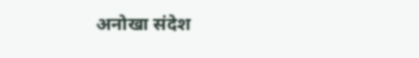अनोखा संदेश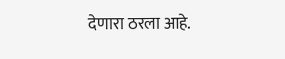देणारा ठरला आहे.